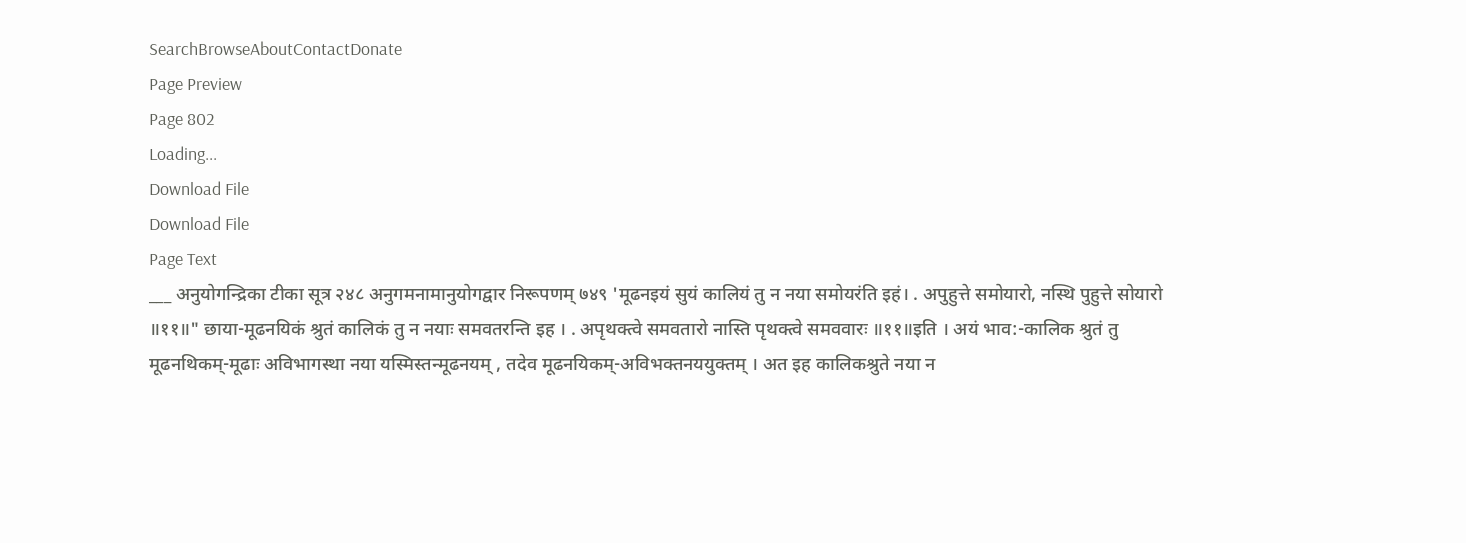SearchBrowseAboutContactDonate
Page Preview
Page 802
Loading...
Download File
Download File
Page Text
___ अनुयोगन्द्रिका टीका सूत्र २४८ अनुगमनामानुयोगद्वार निरूपणम् ७४९ 'मूढनइयं सुयं कालियं तु न नया समोयरंति इहं। . अपुहुत्ते समोयारो, नस्थि पुहुत्ते सोयारो ॥११॥" छाया-मूढनयिकं श्रुतं कालिकं तु न नयाः समवतरन्ति इह । . अपृथक्त्वे समवतारो नास्ति पृथक्त्वे समववारः ॥११॥इति । अयं भाव:-कालिक श्रुतं तु मूढनथिकम्-मूढाः अविभागस्था नया यस्मिस्तन्मूढनयम् , तदेव मूढनयिकम्-अविभक्तनययुक्तम् । अत इह कालिकश्रुते नया न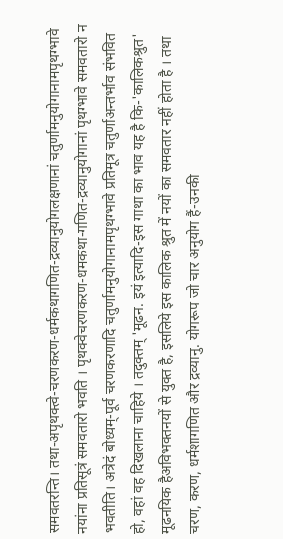समवतरन्ति। तथा-अपृथक्त्वे-चरणकरण-धर्मकथागणित-द्रव्यानुयोगलक्षणानां चतुर्णामनुयोगानामपृथग्भावे नयांना प्रतिसूत्रं समवतारो भवति । पृथक्वेचरणकरण-धमकथा-गणित-द्रव्यानुयोगानां पृथग्भावे समवतारो न भवतीति। अत्रेदं बोध्यम्-पूर्व चरणकरणादि चतुर्णामनुयोगानामपृथग्भावे प्रतिमूत्र चतुर्णाअन्तर्भाव संभवित हो, वहां वह दिखलाना चाहिये । तदुक्तम् 'मूढन. इयं इत्यादि-इस गाथा का भाव यह है कि-'कालिकश्रुत' मूढनयिक हैअविभक्तनयों से युक्त है, इसलिये इस कालिक श्रुत में नयों का समवतार नहीं होता है । तथा चरण, करण, धर्मशागणित और द्रव्यानु. योगरूप जो चार अनुयोग हैं-उनकी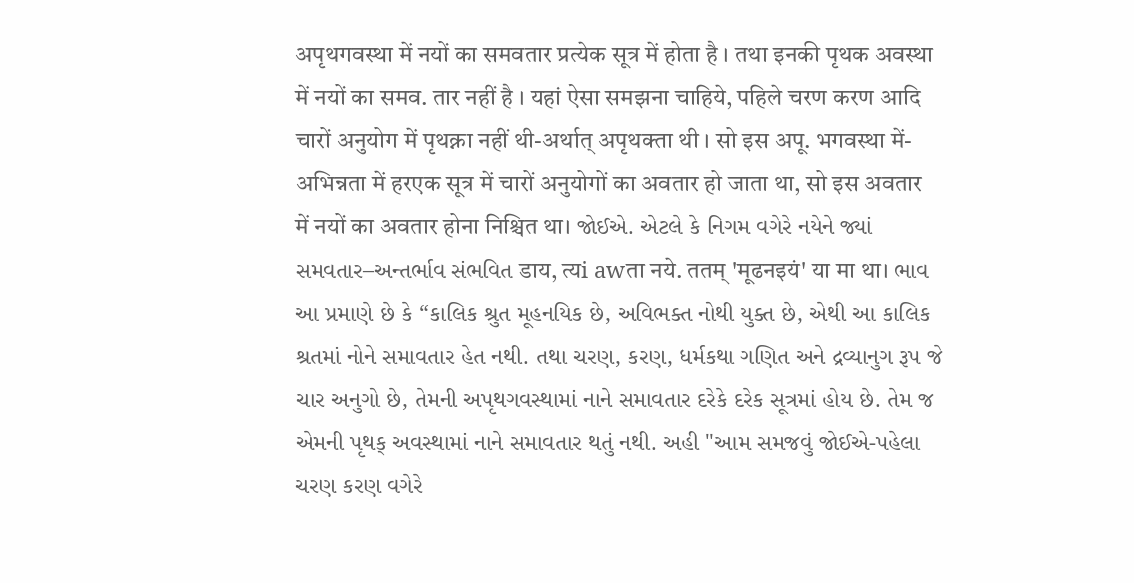अपृथगवस्था में नयों का समवतार प्रत्येक सूत्र में होता है । तथा इनकी पृथक अवस्था में नयों का समव. तार नहीं है । यहां ऐसा समझना चाहिये, पहिले चरण करण आदि चारों अनुयोग में पृथक्ना नहीं थी-अर्थात् अपृथक्ता थी । सो इस अपू. भगवस्था में-अभिन्नता में हरएक सूत्र में चारों अनुयोगों का अवतार हो जाता था, सो इस अवतार में नयों का अवतार होना निश्चित था। જોઈએ. એટલે કે નિગમ વગેરે નયેને જ્યાં સમવતાર–અન્તર્ભાવ સંભવિત डाय, त्यi awता नये. ततम् 'मूढनइयं' या मा था। ભાવ આ પ્રમાણે છે કે “કાલિક શ્રુત મૂહનયિક છે, અવિભક્ત નોથી યુક્ત છે, એથી આ કાલિક શ્રતમાં નોને સમાવતાર હેત નથી. તથા ચરણ, કરણ, ધર્મકથા ગણિત અને દ્રવ્યાનુગ રૂપ જે ચાર અનુગો છે, તેમની અપૃથગવસ્થામાં નાને સમાવતાર દરેકે દરેક સૂત્રમાં હોય છે. તેમ જ એમની પૃથક્ અવસ્થામાં નાને સમાવતાર થતું નથી. અહી "આમ સમજવું જોઈએ-પહેલા ચરણ કરણ વગેરે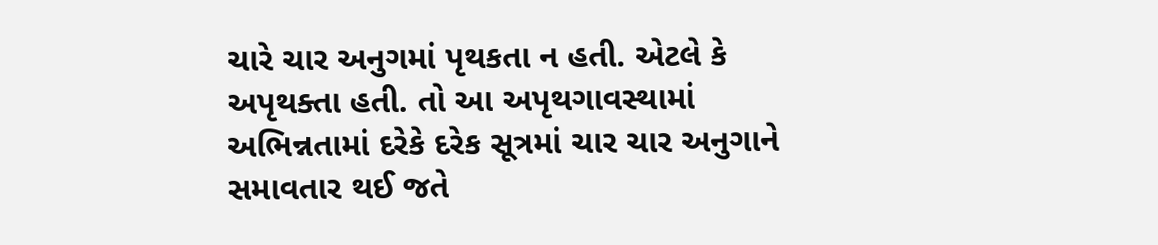ચારે ચાર અનુગમાં પૃથકતા ન હતી. એટલે કે અપૃથક્તા હતી. તો આ અપૃથગાવસ્થામાં અભિન્નતામાં દરેકે દરેક સૂત્રમાં ચાર ચાર અનુગાને સમાવતાર થઈ જતે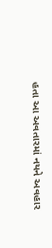હતા આ અવતારમાં નયને અવહાર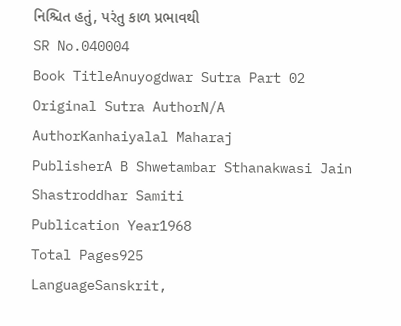નિશ્ચિત હતું, પરંતુ કાળ પ્રભાવથી
SR No.040004
Book TitleAnuyogdwar Sutra Part 02
Original Sutra AuthorN/A
AuthorKanhaiyalal Maharaj
PublisherA B Shwetambar Sthanakwasi Jain Shastroddhar Samiti
Publication Year1968
Total Pages925
LanguageSanskrit,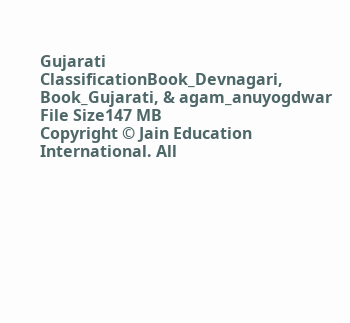Gujarati
ClassificationBook_Devnagari, Book_Gujarati, & agam_anuyogdwar
File Size147 MB
Copyright © Jain Education International. All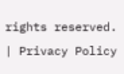rights reserved. | Privacy Policy